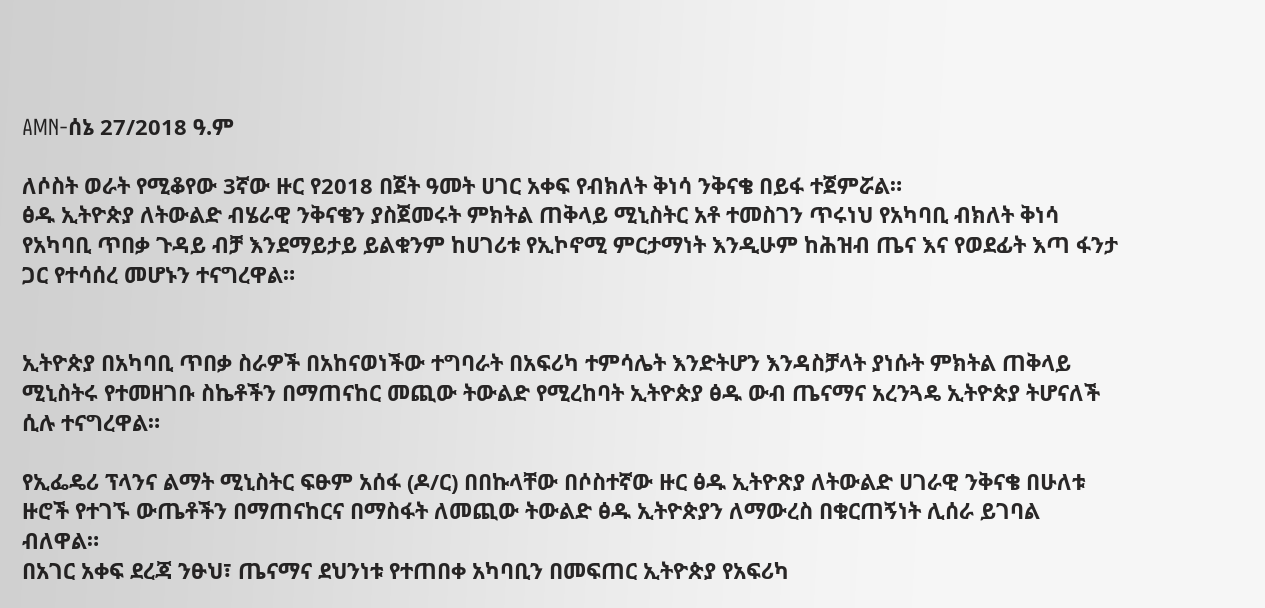AMN-ሰኔ 27/2018 ዓ.ም

ለሶስት ወራት የሚቆየው 3ኛው ዙር የ2018 በጀት ዓመት ሀገር አቀፍ የብክለት ቅነሳ ንቅናቄ በይፋ ተጀምሯል።
ፅዱ ኢትዮጵያ ለትውልድ ብሄራዊ ንቅናቄን ያስጀመሩት ምክትል ጠቅላይ ሚኒስትር አቶ ተመስገን ጥሩነህ የአካባቢ ብክለት ቅነሳ የአካባቢ ጥበቃ ጉዳይ ብቻ እንደማይታይ ይልቁንም ከሀገሪቱ የኢኮኖሚ ምርታማነት እንዲሁም ከሕዝብ ጤና እና የወደፊት እጣ ፋንታ ጋር የተሳሰረ መሆኑን ተናግረዋል።


ኢትዮጵያ በአካባቢ ጥበቃ ስራዎች በአከናወነችው ተግባራት በአፍሪካ ተምሳሌት እንድትሆን እንዳስቻላት ያነሱት ምክትል ጠቅላይ ሚኒስትሩ የተመዘገቡ ስኬቶችን በማጠናከር መጪው ትውልድ የሚረከባት ኢትዮጵያ ፅዱ ውብ ጤናማና አረንጓዴ ኢትዮጵያ ትሆናለች ሲሉ ተናግረዋል።

የኢፌዴሪ ፕላንና ልማት ሚኒስትር ፍፁም አሰፋ (ዶ/ር) በበኩላቸው በሶስተኛው ዙር ፅዱ ኢትዮጽያ ለትውልድ ሀገራዊ ንቅናቄ በሁለቱ ዙሮች የተገኙ ውጤቶችን በማጠናከርና በማስፋት ለመጪው ትውልድ ፅዱ ኢትዮጵያን ለማውረስ በቁርጠኝነት ሊሰራ ይገባል ብለዋል።
በአገር አቀፍ ደረጃ ንፁህ፣ ጤናማና ደህንነቱ የተጠበቀ አካባቢን በመፍጠር ኢትዮጵያ የአፍሪካ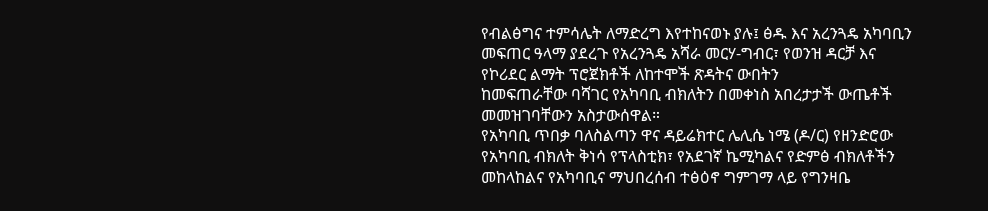የብልፅግና ተምሳሌት ለማድረግ እየተከናወኑ ያሉ፤ ፅዱ እና አረንጓዴ አካባቢን
መፍጠር ዓላማ ያደረጉ የአረንጓዴ አሻራ መርሃ-ግብር፣ የወንዝ ዳርቻ እና የኮሪደር ልማት ፕሮጀክቶች ለከተሞች ጽዳትና ውበትን
ከመፍጠራቸው ባሻገር የአካባቢ ብክለትን በመቀነስ አበረታታች ውጤቶች መመዝገባቸውን አስታውሰዋል።
የአካባቢ ጥበቃ ባለስልጣን ዋና ዳይሬክተር ሌሊሴ ነሜ (ዶ/ር) የዘንድሮው የአካባቢ ብክለት ቅነሳ የፕላስቲክ፣ የአደገኛ ኬሚካልና የድምፅ ብክለቶችን መከላከልና የአካባቢና ማህበረሰብ ተፅዕኖ ግምገማ ላይ የግንዛቤ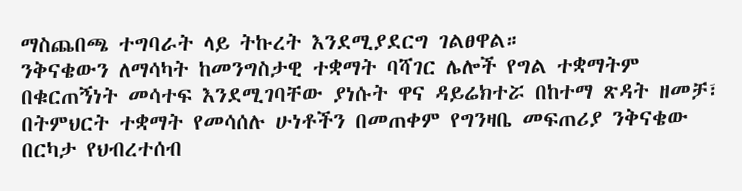ማስጨበጫ ተግባራት ላይ ትኩረት እንደሚያደርግ ገልፀዋል።
ንቅናቄውን ለማሳካት ከመንግስታዊ ተቋማት ባሻገር ሌሎች የግል ተቋማትም በቁርጠኝነት መሳተፍ እንደሚገባቸው ያነሱት ዋና ዳይሬክተሯ በከተማ ጽዳት ዘመቻ፣ በትምህርት ተቋማት የመሳሰሉ ሁነቶችን በመጠቀም የግንዛቤ መፍጠሪያ ንቅናቄው በርካታ የህብረተሰብ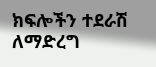ክፍሎችን ተደራሽ ለማድረግ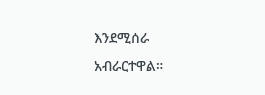እንደሚሰራ አብራርተዋል።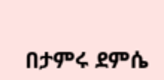በታምሩ ደምሴ